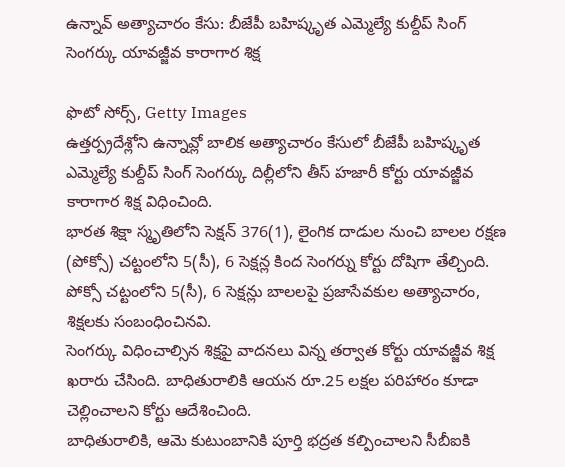ఉన్నావ్ అత్యాచారం కేసు: బీజేపీ బహిష్కృత ఎమ్మెల్యే కుల్దీప్ సింగ్ సెంగర్కు యావజ్జీవ కారాగార శిక్ష

ఫొటో సోర్స్, Getty Images
ఉత్తర్ప్రదేశ్లోని ఉన్నావ్లో బాలిక అత్యాచారం కేసులో బీజేపీ బహిష్కృత ఎమ్మెల్యే కుల్దీప్ సింగ్ సెంగర్కు దిల్లీలోని తీస్ హజారీ కోర్టు యావజ్జీవ కారాగార శిక్ష విధించింది.
భారత శిక్షా స్మృతిలోని సెక్షన్ 376(1), లైంగిక దాడుల నుంచి బాలల రక్షణ (పోక్సో) చట్టంలోని 5(సీ), 6 సెక్షన్ల కింద సెంగర్ను కోర్టు దోషిగా తేల్చింది.
పోక్సో చట్టంలోని 5(సీ), 6 సెక్షన్లు బాలలపై ప్రజాసేవకుల అత్యాచారం, శిక్షలకు సంబంధించినవి.
సెంగర్కు విధించాల్సిన శిక్షపై వాదనలు విన్న తర్వాత కోర్టు యావజ్జీవ శిక్ష ఖరారు చేసింది. బాధితురాలికి ఆయన రూ.25 లక్షల పరిహారం కూడా చెల్లించాలని కోర్టు ఆదేశించింది.
బాధితురాలికి, ఆమె కుటుంబానికి పూర్తి భద్రత కల్పించాలని సీబీఐకి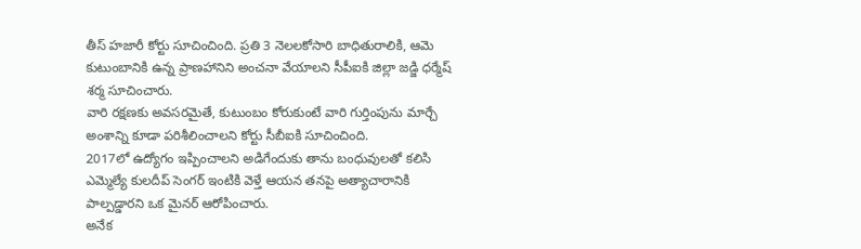తీస్ హజారీ కోర్టు సూచించింది. ప్రతి 3 నెలలకోసారి బాధితురాలికి, ఆమె కుటుంబానికి ఉన్న ప్రాణహానిని అంచనా వేయాలని సీపీఐకి జిల్లా జడ్జి ధర్మేష్ శర్మ సూచించారు.
వారి రక్షణకు అవసరమైతే, కుటుంబం కోరుకుంటే వారి గుర్తింపును మార్చే అంశాన్ని కూడా పరిశీలించాలని కోర్టు సీబీఐకి సూచించింది.
2017లో ఉద్యోగం ఇప్పించాలని అడిగేందుకు తాను బంధువులతో కలిసి ఎమ్మెల్యే కులదీప్ సెంగర్ ఇంటికి వెళ్తే ఆయన తనపై అత్యాచారానికి పాల్పడ్డారని ఒక మైనర్ ఆరోపించారు.
అనేక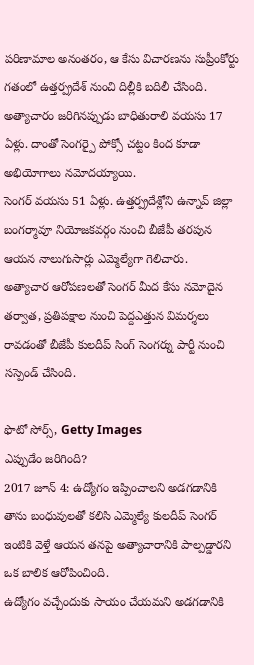పరిణామాల అనంతరం, ఆ కేసు విచారణను సుప్రీంకోర్టు గతంలో ఉత్తర్ప్రదేశ్ నుంచి దిల్లీకి బదిలీ చేసింది.
అత్యాచారం జరిగినప్పుడు బాధితురాలి వయసు 17 ఏళ్లు. దాంతో సెంగర్పై పోక్సో చట్టం కింద కూడా అభియోగాలు నమోదయ్యాయి.
సెంగర్ వయసు 51 ఏళ్లు. ఉత్తర్ప్రదేశ్లోని ఉన్నావ్ జిల్లా బంగర్మావూ నియోజకవర్గం నుంచి బీజేపీ తరపున ఆయన నాలుగుసార్లు ఎమ్మెల్యేగా గెలిచారు.
అత్యాచార ఆరోపణలతో సెంగర్ మీద కేసు నమోదైన తర్వాత, ప్రతిపక్షాల నుంచి పెద్దఎత్తున విమర్శలు రావడంతో బీజేపీ కులదీప్ సింగ్ సెంగర్ను పార్టీ నుంచి సస్పెండ్ చేసింది.

ఫొటో సోర్స్, Getty Images
ఎప్పుడేం జరిగింది?
2017 జూన్ 4: ఉద్యోగం ఇప్పించాలని అడగడానికి తాను బంధువులతో కలిసి ఎమ్మెల్యే కులదీప్ సెంగర్ ఇంటికి వెళ్తే ఆయన తనపై అత్యాచారానికి పాల్పడ్డారని ఒక బాలిక ఆరోపించింది.
ఉద్యోగం వచ్చేందుకు సాయం చేయమని అడగడానికి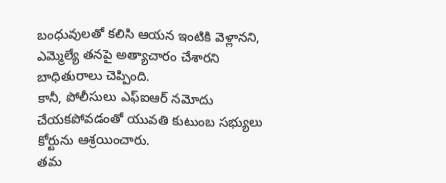బంధువులతో కలిసి ఆయన ఇంటికి వెళ్లానని, ఎమ్మెల్యే తనపై అత్యాచారం చేశారని బాధితురాలు చెప్పింది.
కానీ, పోలీసులు ఎఫ్ఐఆర్ నమోదు చేయకపోవడంతో యువతి కుటుంబ సభ్యులు కోర్టును ఆశ్రయించారు.
తమ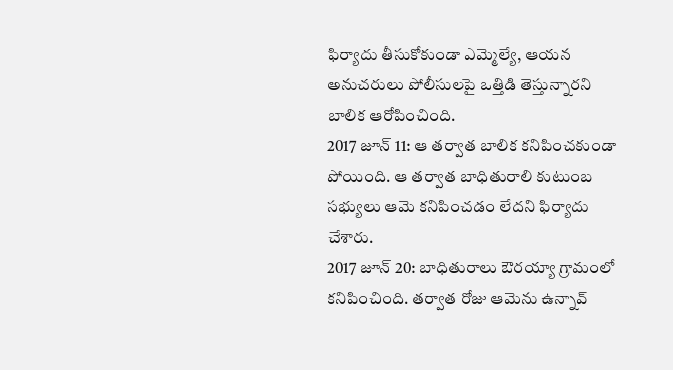ఫిర్యాదు తీసుకోకుండా ఎమ్మెల్యే, ఆయన అనుచరులు పోలీసులపై ఒత్తిడి తెస్తున్నారని బాలిక ఆరోపించింది.
2017 జూన్ 11: ఆ తర్వాత బాలిక కనిపించకుండా పోయింది. ఆ తర్వాత బాధితురాలి కుటుంబ సభ్యులు ఆమె కనిపించడం లేదని ఫిర్యాదు చేశారు.
2017 జూన్ 20: బాధితురాలు ఔరయ్యా గ్రామంలో కనిపించింది. తర్వాత రోజు ఆమెను ఉన్నావ్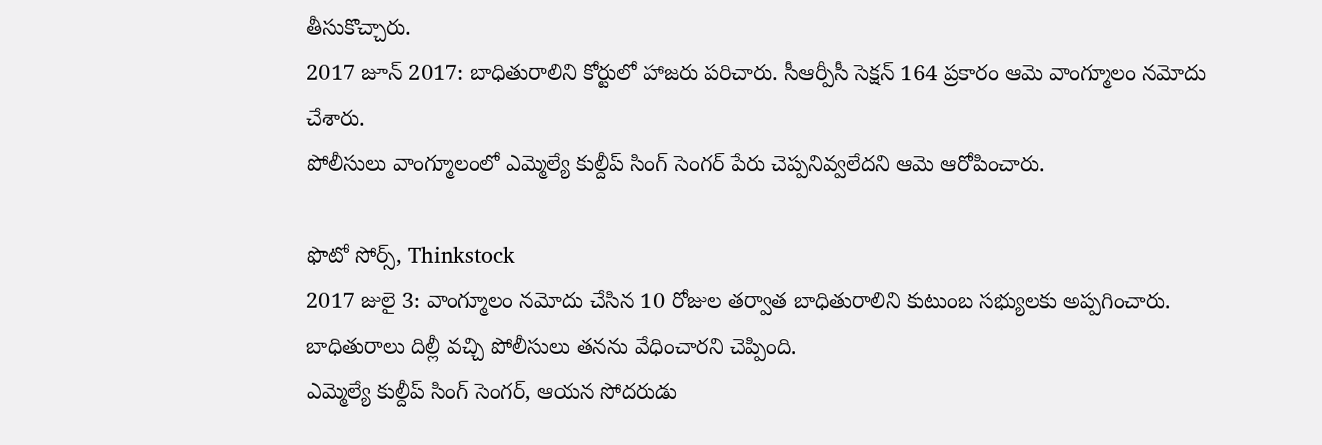తీసుకొచ్చారు.
2017 జూన్ 2017: బాధితురాలిని కోర్టులో హాజరు పరిచారు. సీఆర్పీసీ సెక్షన్ 164 ప్రకారం ఆమె వాంగ్మూలం నమోదు చేశారు.
పోలీసులు వాంగ్మూలంలో ఎమ్మెల్యే కుల్దీప్ సింగ్ సెంగర్ పేరు చెప్పనివ్వలేదని ఆమె ఆరోపించారు.

ఫొటో సోర్స్, Thinkstock
2017 జులై 3: వాంగ్మూలం నమోదు చేసిన 10 రోజుల తర్వాత బాధితురాలిని కుటుంబ సభ్యులకు అప్పగించారు. బాధితురాలు దిల్లీ వచ్చి పోలీసులు తనను వేధించారని చెప్పింది.
ఎమ్మెల్యే కుల్దీప్ సింగ్ సెంగర్, ఆయన సోదరుడు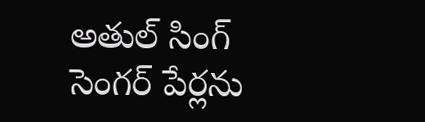అతుల్ సింగ్ సెంగర్ పేర్లను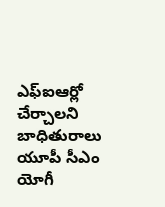ఎఫ్ఐఆర్లో చేర్చాలని బాధితురాలు యూపీ సీఎం యోగీ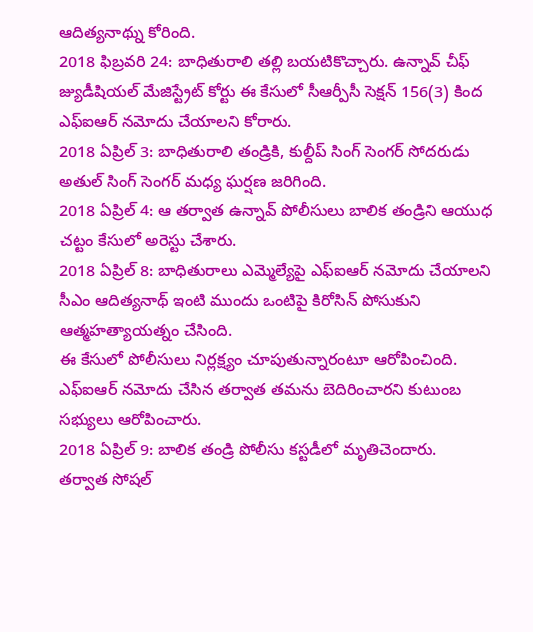ఆదిత్యనాథ్ను కోరింది.
2018 ఫిబ్రవరి 24: బాధితురాలి తల్లి బయటికొచ్చారు. ఉన్నావ్ చీఫ్ జ్యుడీషియల్ మేజిస్ట్రేట్ కోర్టు ఈ కేసులో సీఆర్పీసీ సెక్షన్ 156(3) కింద ఎఫ్ఐఆర్ నమోదు చేయాలని కోరారు.
2018 ఏప్రిల్ 3: బాధితురాలి తండ్రికి, కుల్దీప్ సింగ్ సెంగర్ సోదరుడు అతుల్ సింగ్ సెంగర్ మధ్య ఘర్షణ జరిగింది.
2018 ఏప్రిల్ 4: ఆ తర్వాత ఉన్నావ్ పోలీసులు బాలిక తండ్రిని ఆయుధ చట్టం కేసులో అరెస్టు చేశారు.
2018 ఏప్రిల్ 8: బాధితురాలు ఎమ్మెల్యేపై ఎఫ్ఐఆర్ నమోదు చేయాలని సీఎం ఆదిత్యనాథ్ ఇంటి ముందు ఒంటిపై కిరోసిన్ పోసుకుని ఆత్మహత్యాయత్నం చేసింది.
ఈ కేసులో పోలీసులు నిర్లక్ష్యం చూపుతున్నారంటూ ఆరోపించింది. ఎఫ్ఐఆర్ నమోదు చేసిన తర్వాత తమను బెదిరించారని కుటుంబ సభ్యులు ఆరోపించారు.
2018 ఏప్రిల్ 9: బాలిక తండ్రి పోలీసు కస్టడీలో మృతిచెందారు.
తర్వాత సోషల్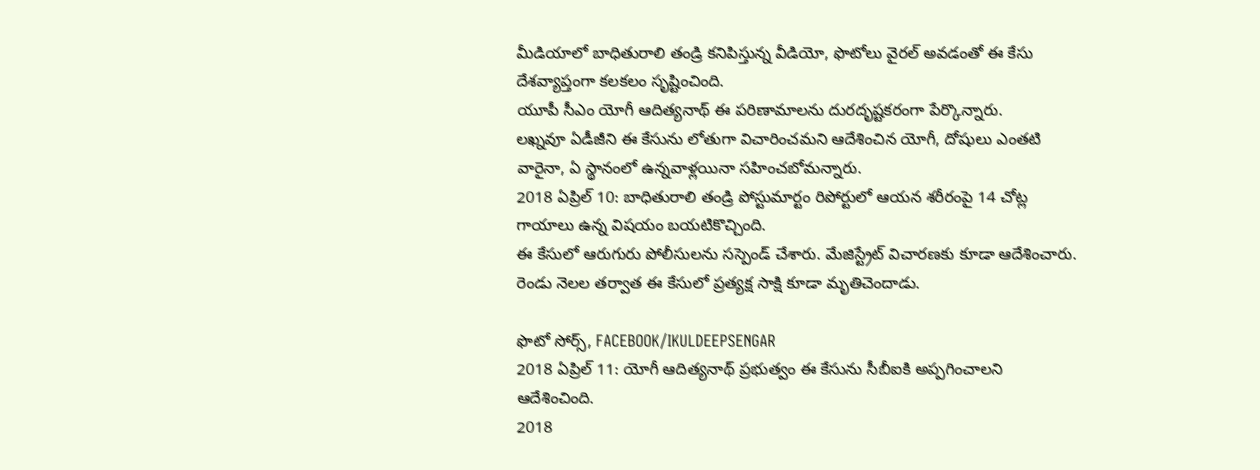మీడియాలో బాధితురాలి తండ్రి కనిపిస్తున్న వీడియో, ఫొటోలు వైరల్ అవడంతో ఈ కేసు దేశవ్యాప్తంగా కలకలం సృష్టించింది.
యూపీ సీఎం యోగీ ఆదిత్యనాథ్ ఈ పరిణామాలను దురదృష్టకరంగా పేర్కొన్నారు.
లఖ్నవూ ఏడీజీని ఈ కేసును లోతుగా విచారించమని ఆదేశించిన యోగీ, దోషులు ఎంతటి వారైనా, ఏ స్థానంలో ఉన్నవాళ్లయినా సహించబోమన్నారు.
2018 ఏప్రిల్ 10: బాధితురాలి తండ్రి పోస్టుమార్టం రిపోర్టులో ఆయన శరీరంపై 14 చోట్ల గాయాలు ఉన్న విషయం బయటికొచ్చింది.
ఈ కేసులో ఆరుగురు పోలీసులను సస్పెండ్ చేశారు. మేజిస్ట్రేట్ విచారణకు కూడా ఆదేశించారు.
రెండు నెలల తర్వాత ఈ కేసులో ప్రత్యక్ష సాక్షి కూడా మృతిచెందాడు.

ఫొటో సోర్స్, FACEBOOK/IKULDEEPSENGAR
2018 ఏప్రిల్ 11: యోగీ ఆదిత్యనాథ్ ప్రభుత్వం ఈ కేసును సీబీఐకి అప్పగించాలని ఆదేశించింది.
2018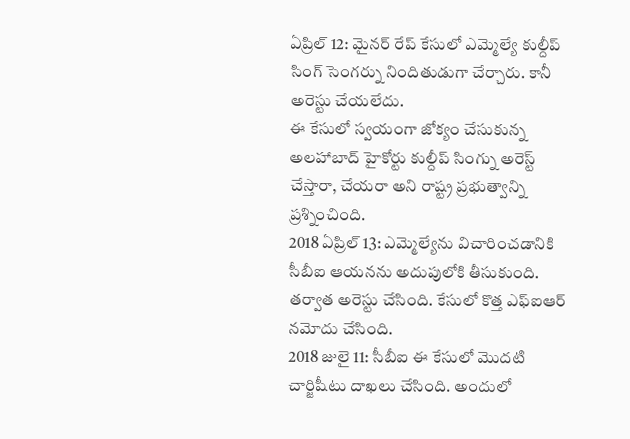ఏప్రిల్ 12: మైనర్ రేప్ కేసులో ఎమ్మెల్యే కుల్దీప్ సింగ్ సెంగర్ను నిందితుడుగా చేర్చారు. కానీ అరెస్టు చేయలేదు.
ఈ కేసులో స్వయంగా జోక్యం చేసుకున్న అలహాబాద్ హైకోర్టు కుల్దీప్ సింగ్ను అరెస్ట్ చేస్తారా, చేయరా అని రాష్ట్ర ప్రభుత్వాన్ని ప్రశ్నించింది.
2018 ఏప్రిల్ 13: ఎమ్మెల్యేను విచారించడానికి సీబీఐ ఆయనను అదుపులోకి తీసుకుంది. తర్వాత అరెస్టు చేసింది. కేసులో కొత్త ఎఫ్ఐఆర్ నమోదు చేసింది.
2018 జులై 11: సీబీఐ ఈ కేసులో మొదటి చార్జిషీటు దాఖలు చేసింది. అందులో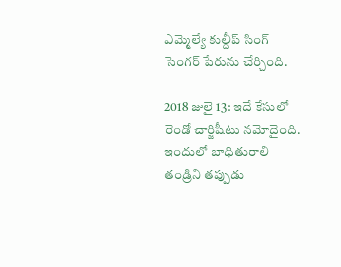ఎమ్మెల్యే కుల్దీప్ సింగ్ సెంగర్ పేరును చేర్చింది.

2018 జులై 13: ఇదే కేసులో రెండో చార్జిషీటు నమోదైంది.
ఇందులో బాధితురాలి తండ్రిని తప్పుడు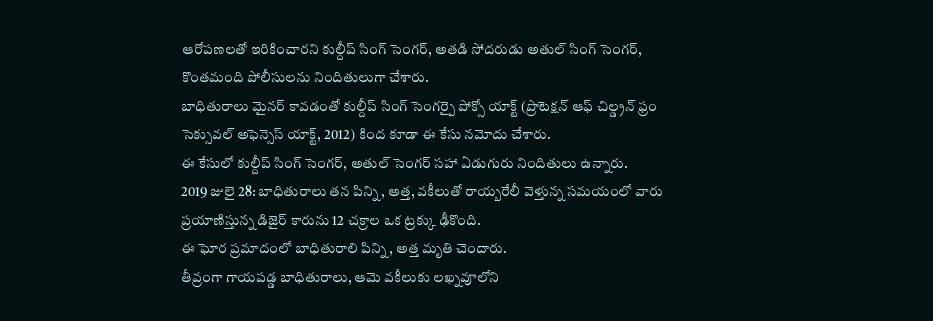ఆరోపణలతో ఇరికించారని కుల్దీప్ సింగ్ సెంగర్, అతడి సోదరుడు అతుల్ సింగ్ సెంగర్, కొంతమంది పోలీసులను నిందితులుగా చేశారు.
బాధితురాలు మైనర్ కావడంతో కుల్దీప్ సింగ్ సెంగర్పై పోక్సో యాక్ట్ (ప్రొటెక్షన్ ఆఫ్ చిల్డ్రన్ ఫ్రం సెక్సువల్ అఫెన్సెస్ యాక్ట్, 2012) కింద కూడా ఈ కేసు నమోదు చేశారు.
ఈ కేసులో కుల్దీప్ సింగ్ సెంగర్, అతుల్ సెంగర్ సహా ఏడుగురు నిందితులు ఉన్నారు.
2019 జులై 28: బాధితురాలు తన పిన్ని, అత్త, వకీలుతో రాయ్బరేలీ వెళ్తున్న సమయంలో వారు ప్రయాణిస్తున్న డిజైర్ కారును 12 చక్రాల ఒక ట్రక్కు ఢీకొంది.
ఈ ఘోర ప్రమాదంలో బాధితురాలి పిన్ని, అత్త మృతి చెందారు.
తీవ్రంగా గాయపడ్డ బాధితురాలు, ఆమె వకీలుకు లఖ్నవూలోని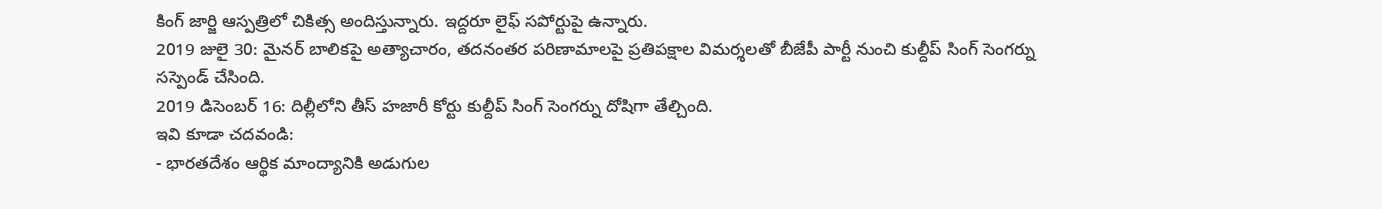కింగ్ జార్జి ఆస్పత్రిలో చికిత్స అందిస్తున్నారు. ఇద్దరూ లైఫ్ సపోర్టుపై ఉన్నారు.
2019 జులై 30: మైనర్ బాలికపై అత్యాచారం, తదనంతర పరిణామాలపై ప్రతిపక్షాల విమర్శలతో బీజేపీ పార్టీ నుంచి కుల్దీప్ సింగ్ సెంగర్ను సస్పెండ్ చేసింది.
2019 డిసెంబర్ 16: దిల్లీలోని తీస్ హజారీ కోర్టు కుల్దీప్ సింగ్ సెంగర్ను దోషిగా తేల్చింది.
ఇవి కూడా చదవండి:
- భారతదేశం ఆర్థిక మాంద్యానికి అడుగుల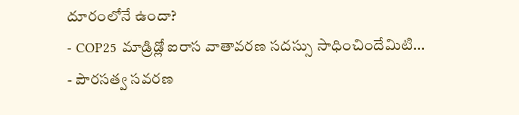దూరంలోనే ఉందా?
- COP25 మాడ్రిడ్లో ఐరాస వాతావరణ సదస్సు సాధించిందేమిటి...
- పౌరసత్వ సవరణ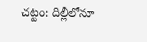చట్టం: దిల్లీలోనూ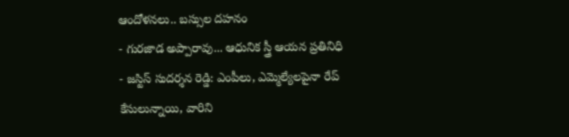ఆందోళనలు.. బస్సుల దహనం
- గురజాడ అప్పారావు... ఆధునిక స్త్రీ ఆయన ప్రతినిధి
- జస్టిస్ సుదర్శన రెడ్డి: ఎంపీలు, ఎమ్మెల్యేలపైనా రేప్ కేసులున్నాయి, వారిని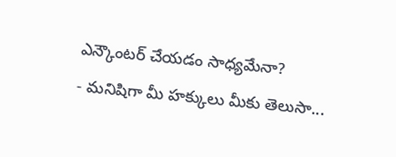ఎన్కౌంటర్ చేయడం సాధ్యమేనా?
- మనిషిగా మీ హక్కులు మీకు తెలుసా...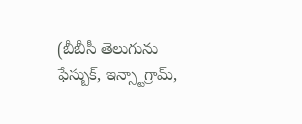(బీబీసీ తెలుగును ఫేస్బుక్, ఇన్స్టాగ్రామ్,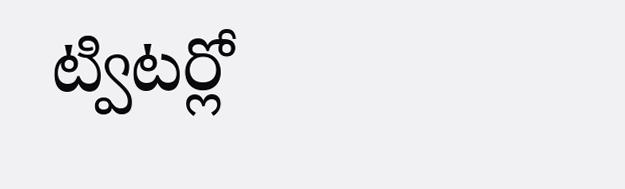ట్విటర్లో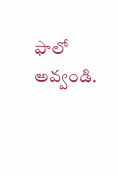ఫాలో అవ్వండి.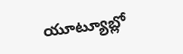యూట్యూబ్లో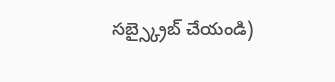సబ్స్క్రైబ్ చేయండి)